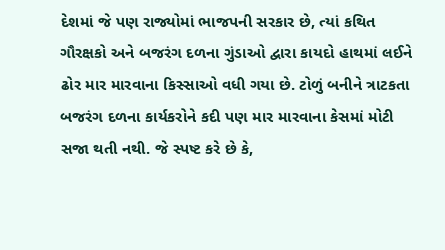દેશમાં જે પણ રાજ્યોમાં ભાજપની સરકાર છે, ત્યાં કથિત ગૌરક્ષકો અને બજરંગ દળના ગુંડાઓ દ્વારા કાયદો હાથમાં લઈને ઢોર માર મારવાના કિસ્સાઓ વધી ગયા છે. ટોળું બનીને ત્રાટકતા બજરંગ દળના કાર્યકરોને કદી પણ માર મારવાના કેસમાં મોટી સજા થતી નથી. જે સ્પષ્ટ કરે છે કે,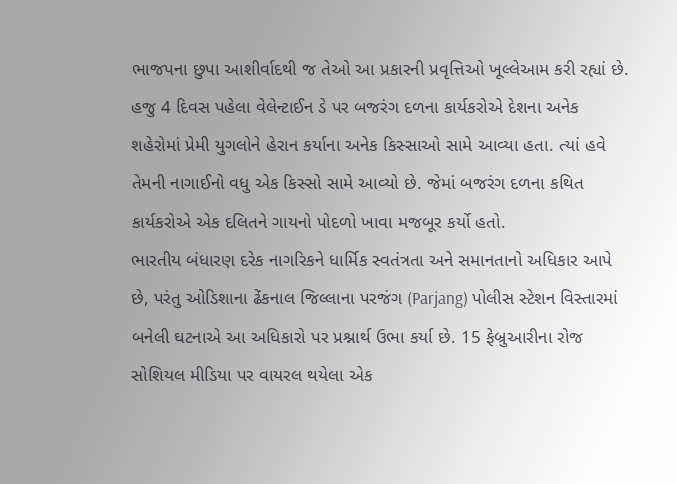ભાજપના છુપા આશીર્વાદથી જ તેઓ આ પ્રકારની પ્રવૃત્તિઓ ખૂલ્લેઆમ કરી રહ્યાં છે. હજુ 4 દિવસ પહેલા વેલેન્ટાઈન ડે પર બજરંગ દળના કાર્યકરોએ દેશના અનેક શહેરોમાં પ્રેમી યુગલોને હેરાન કર્યાના અનેક કિસ્સાઓ સામે આવ્યા હતા. ત્યાં હવે તેમની નાગાઈનો વધુ એક કિસ્સો સામે આવ્યો છે. જેમાં બજરંગ દળના કથિત કાર્યકરોએ એક દલિતને ગાયનો પોદળો ખાવા મજબૂર કર્યો હતો.
ભારતીય બંધારણ દરેક નાગરિકને ધાર્મિક સ્વતંત્રતા અને સમાનતાનો અધિકાર આપે છે, પરંતુ ઓડિશાના ઢેંકનાલ જિલ્લાના પરજંગ (Parjang) પોલીસ સ્ટેશન વિસ્તારમાં બનેલી ઘટનાએ આ અધિકારો પર પ્રશ્નાર્થ ઉભા કર્યા છે. 15 ફેબ્રુઆરીના રોજ સોશિયલ મીડિયા પર વાયરલ થયેલા એક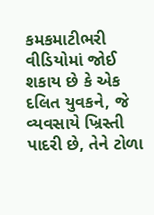કમકમાટીભરી વીડિયોમાં જોઈ શકાય છે કે એક દલિત યુવકને, જે વ્યવસાયે ખ્રિસ્તી પાદરી છે, તેને ટોળા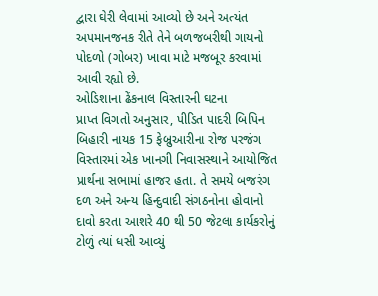દ્વારા ઘેરી લેવામાં આવ્યો છે અને અત્યંત અપમાનજનક રીતે તેને બળજબરીથી ગાયનો પોદળો (ગોબર) ખાવા માટે મજબૂર કરવામાં આવી રહ્યો છે.
ઓડિશાના ઢેંકનાલ વિસ્તારની ઘટના
પ્રાપ્ત વિગતો અનુસાર, પીડિત પાદરી બિપિન બિહારી નાયક 15 ફેબ્રુઆરીના રોજ પરજંગ વિસ્તારમાં એક ખાનગી નિવાસસ્થાને આયોજિત પ્રાર્થના સભામાં હાજર હતા. તે સમયે બજરંગ દળ અને અન્ય હિન્દુવાદી સંગઠનોના હોવાનો દાવો કરતા આશરે 40 થી 50 જેટલા કાર્યકરોનું ટોળું ત્યાં ધસી આવ્યું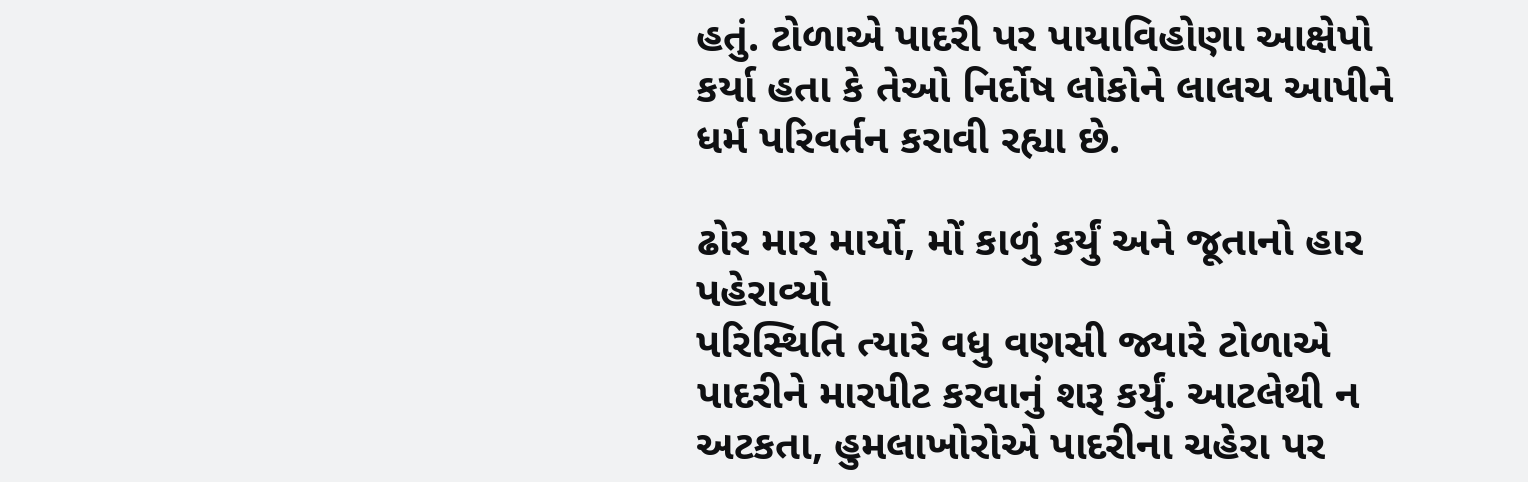હતું. ટોળાએ પાદરી પર પાયાવિહોણા આક્ષેપો કર્યા હતા કે તેઓ નિર્દોષ લોકોને લાલચ આપીને ધર્મ પરિવર્તન કરાવી રહ્યા છે.

ઢોર માર માર્યો, મોં કાળું કર્યું અને જૂતાનો હાર પહેરાવ્યો
પરિસ્થિતિ ત્યારે વધુ વણસી જ્યારે ટોળાએ પાદરીને મારપીટ કરવાનું શરૂ કર્યું. આટલેથી ન અટકતા, હુમલાખોરોએ પાદરીના ચહેરા પર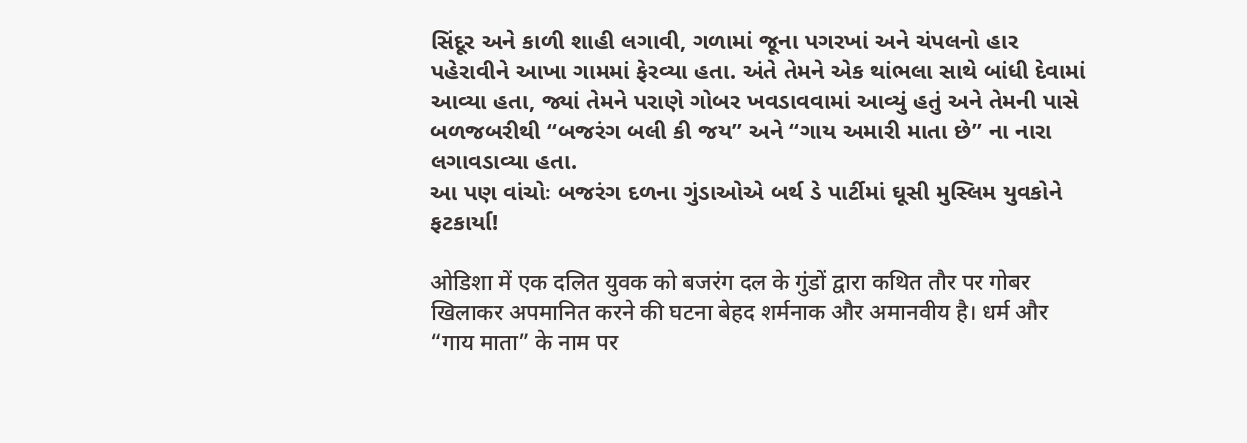સિંદૂર અને કાળી શાહી લગાવી, ગળામાં જૂના પગરખાં અને ચંપલનો હાર પહેરાવીને આખા ગામમાં ફેરવ્યા હતા. અંતે તેમને એક થાંભલા સાથે બાંધી દેવામાં આવ્યા હતા, જ્યાં તેમને પરાણે ગોબર ખવડાવવામાં આવ્યું હતું અને તેમની પાસે બળજબરીથી “બજરંગ બલી કી જય” અને “ગાય અમારી માતા છે” ના નારા લગાવડાવ્યા હતા.
આ પણ વાંચોઃ બજરંગ દળના ગુંડાઓએ બર્થ ડે પાર્ટીમાં ઘૂસી મુસ્લિમ યુવકોને ફટકાર્યા!

ओडिशा में एक दलित युवक को बजरंग दल के गुंडों द्वारा कथित तौर पर गोबर खिलाकर अपमानित करने की घटना बेहद शर्मनाक और अमानवीय है। धर्म और “गाय माता” के नाम पर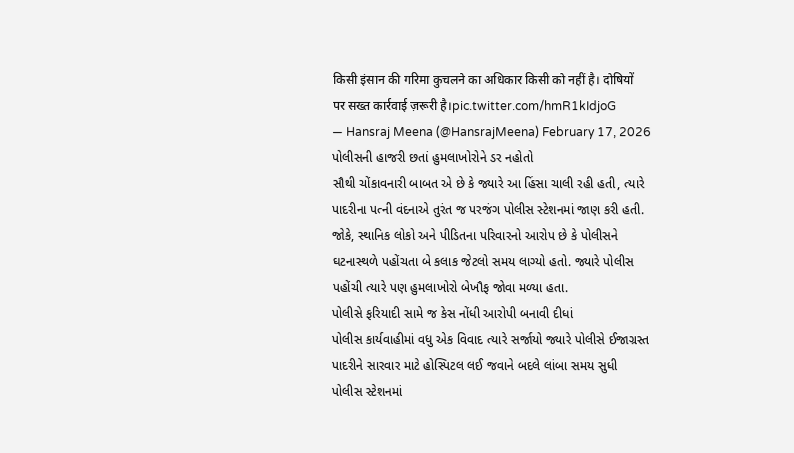किसी इंसान की गरिमा कुचलने का अधिकार किसी को नहीं है। दोषियों पर सख्त कार्रवाई ज़रूरी है।pic.twitter.com/hmR1kIdjoG
— Hansraj Meena (@HansrajMeena) February 17, 2026
પોલીસની હાજરી છતાં હુમલાખોરોને ડર નહોતો
સૌથી ચોંકાવનારી બાબત એ છે કે જ્યારે આ હિંસા ચાલી રહી હતી, ત્યારે પાદરીના પત્ની વંદનાએ તુરંત જ પરજંગ પોલીસ સ્ટેશનમાં જાણ કરી હતી. જોકે, સ્થાનિક લોકો અને પીડિતના પરિવારનો આરોપ છે કે પોલીસને ઘટનાસ્થળે પહોંચતા બે કલાક જેટલો સમય લાગ્યો હતો. જ્યારે પોલીસ પહોંચી ત્યારે પણ હુમલાખોરો બેખૌફ જોવા મળ્યા હતા.
પોલીસે ફરિયાદી સામે જ કેસ નોંધી આરોપી બનાવી દીધાં
પોલીસ કાર્યવાહીમાં વધુ એક વિવાદ ત્યારે સર્જાયો જ્યારે પોલીસે ઈજાગ્રસ્ત પાદરીને સારવાર માટે હોસ્પિટલ લઈ જવાને બદલે લાંબા સમય સુધી પોલીસ સ્ટેશનમાં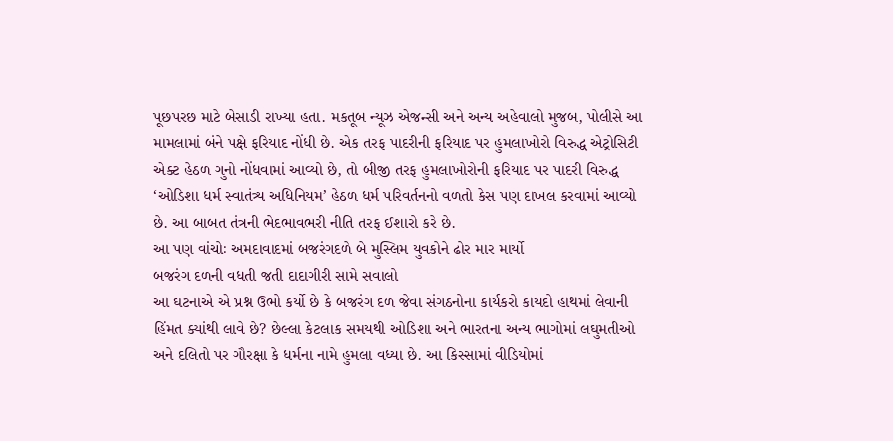પૂછપરછ માટે બેસાડી રાખ્યા હતા. મકતૂબ ન્યૂઝ એજન્સી અને અન્ય અહેવાલો મુજબ, પોલીસે આ મામલામાં બંને પક્ષે ફરિયાદ નોંધી છે. એક તરફ પાદરીની ફરિયાદ પર હુમલાખોરો વિરુદ્ધ એટ્રોસિટી એક્ટ હેઠળ ગુનો નોંધવામાં આવ્યો છે, તો બીજી તરફ હુમલાખોરોની ફરિયાદ પર પાદરી વિરુદ્ધ ‘ઓડિશા ધર્મ સ્વાતંત્ર્ય અધિનિયમ’ હેઠળ ધર્મ પરિવર્તનનો વળતો કેસ પણ દાખલ કરવામાં આવ્યો છે. આ બાબત તંત્રની ભેદભાવભરી નીતિ તરફ ઈશારો કરે છે.
આ પણ વાંચોઃ અમદાવાદમાં બજરંગદળે બે મુસ્લિમ યુવકોને ઢોર માર માર્યો
બજરંગ દળની વધતી જતી દાદાગીરી સામે સવાલો
આ ઘટનાએ એ પ્રશ્ન ઉભો કર્યો છે કે બજરંગ દળ જેવા સંગઠનોના કાર્યકરો કાયદો હાથમાં લેવાની હિંમત ક્યાંથી લાવે છે? છેલ્લા કેટલાક સમયથી ઓડિશા અને ભારતના અન્ય ભાગોમાં લઘુમતીઓ અને દલિતો પર ગૌરક્ષા કે ધર્મના નામે હુમલા વધ્યા છે. આ કિસ્સામાં વીડિયોમાં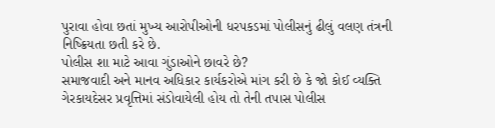પુરાવા હોવા છતાં મુખ્ય આરોપીઓની ધરપકડમાં પોલીસનું ઢીલું વલણ તંત્રની નિષ્ક્રિયતા છતી કરે છે.
પોલીસ શા માટે આવા ગુંડાઓને છાવરે છે?
સમાજવાદી અને માનવ અધિકાર કાર્યકરોએ માંગ કરી છે કે જો કોઈ વ્યક્તિ ગેરકાયદેસર પ્રવૃત્તિમાં સંડોવાયેલી હોય તો તેની તપાસ પોલીસ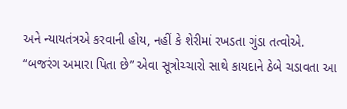અને ન્યાયતંત્રએ કરવાની હોય, નહીં કે શેરીમાં રખડતા ગુંડા તત્વોએ. “બજરંગ અમારા પિતા છે” એવા સૂત્રોચ્ચારો સાથે કાયદાને ઠેબે ચડાવતા આ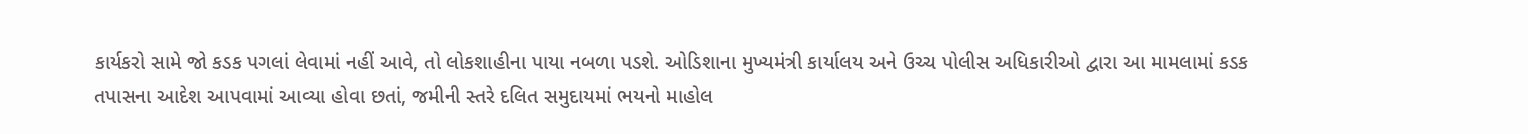કાર્યકરો સામે જો કડક પગલાં લેવામાં નહીં આવે, તો લોકશાહીના પાયા નબળા પડશે. ઓડિશાના મુખ્યમંત્રી કાર્યાલય અને ઉચ્ચ પોલીસ અધિકારીઓ દ્વારા આ મામલામાં કડક તપાસના આદેશ આપવામાં આવ્યા હોવા છતાં, જમીની સ્તરે દલિત સમુદાયમાં ભયનો માહોલ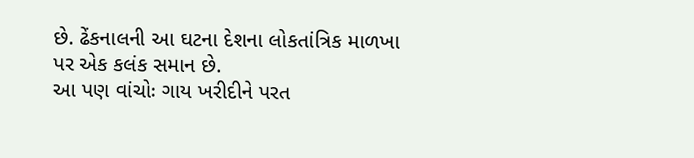છે. ઢેંકનાલની આ ઘટના દેશના લોકતાંત્રિક માળખા પર એક કલંક સમાન છે.
આ પણ વાંચોઃ ગાય ખરીદીને પરત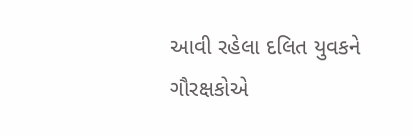આવી રહેલા દલિત યુવકને ગૌરક્ષકોએ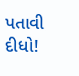પતાવી દીધો!